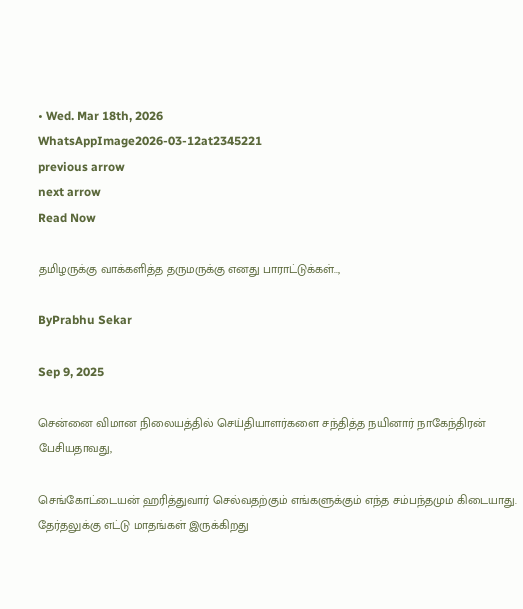• Wed. Mar 18th, 2026
WhatsAppImage2026-03-12at2345221
previous arrow
next arrow
Read Now

தமிழருக்கு வாக்களித்த தருமருக்கு எனது பாராட்டுக்கள்..,

ByPrabhu Sekar

Sep 9, 2025

சென்னை விமான நிலையத்தில் செய்தியாளர்களை சந்தித்த நயினார் நாகேந்திரன் பேசியதாவது,

செங்கோட்டையன் ஹரித்துவார் செல்வதற்கும் எங்களுக்கும் எந்த சம்பந்தமும் கிடையாது. தேர்தலுக்கு எட்டு மாதங்கள் இருக்கிறது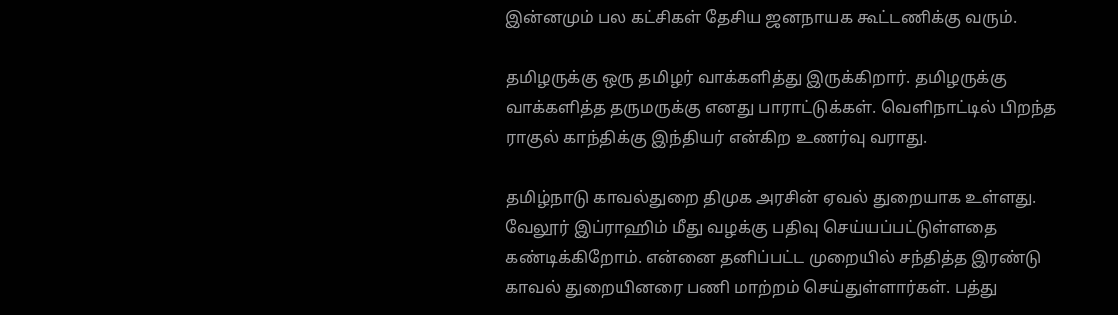இன்னமும் பல கட்சிகள் தேசிய ஜனநாயக கூட்டணிக்கு வரும்.

தமிழருக்கு ஒரு தமிழர் வாக்களித்து இருக்கிறார். தமிழருக்கு வாக்களித்த தருமருக்கு எனது பாராட்டுக்கள். வெளிநாட்டில் பிறந்த ராகுல் காந்திக்கு இந்தியர் என்கிற உணர்வு வராது.

தமிழ்நாடு காவல்துறை திமுக அரசின் ஏவல் துறையாக உள்ளது. வேலூர் இப்ராஹிம் மீது வழக்கு பதிவு செய்யப்பட்டுள்ளதை கண்டிக்கிறோம். என்னை தனிப்பட்ட முறையில் சந்தித்த இரண்டு காவல் துறையினரை பணி மாற்றம் செய்துள்ளார்கள். பத்து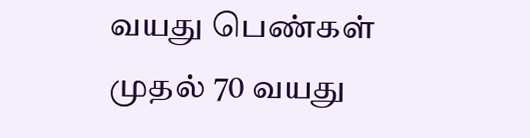வயது பெண்கள் முதல் 70 வயது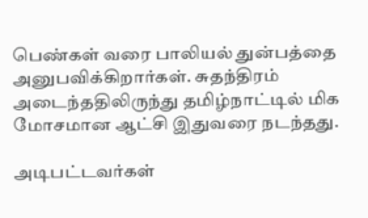பெண்கள் வரை பாலியல் துன்பத்தை அனுபவிக்கிறார்கள். சுதந்திரம் அடைந்ததிலிருந்து தமிழ்நாட்டில் மிக மோசமான ஆட்சி இதுவரை நடந்தது.

அடிபட்டவர்கள்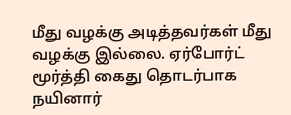மீது வழக்கு அடித்தவர்கள் மீது வழக்கு இல்லை. ஏர்போர்ட் மூர்த்தி கைது தொடர்பாக நயினார்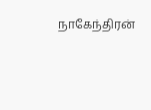நாகேந்திரன்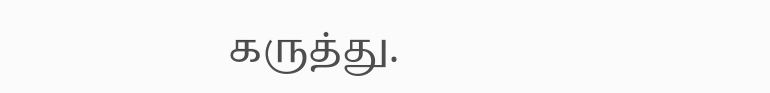கருத்து.